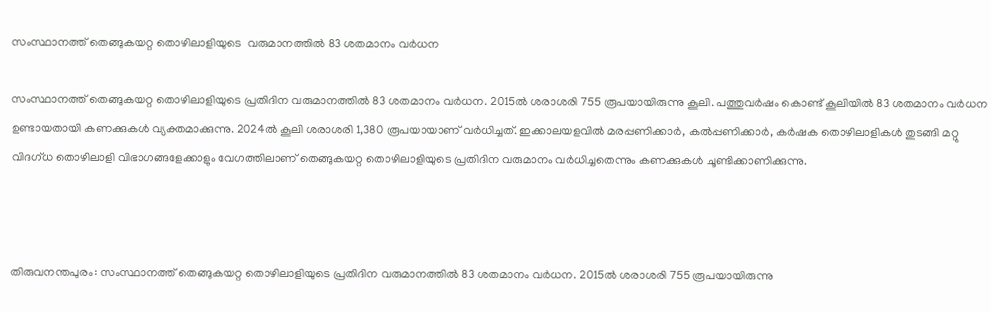സംസ്ഥാനത്ത് തെങ്ങുകയറ്റ തൊഴിലാളിയുടെ  വരുമാനത്തില്‍ 83 ശതമാനം വര്‍ധന

സംസ്ഥാനത്ത് തെങ്ങുകയറ്റ തൊഴിലാളിയുടെ പ്രതിദിന വരുമാനത്തില്‍ 83 ശതമാനം വര്‍ധന. 2015ല്‍ ശരാശരി 755 രൂപയായിരുന്നു കൂലി. പത്തുവര്‍ഷം കൊണ്ട് കൂലിയില്‍ 83 ശതമാനം വര്‍ധന ഉണ്ടായതായി കണക്കുകള്‍ വ്യക്തമാക്കുന്നു. 2024ല്‍ കൂലി ശരാശരി 1,380 രൂപയായാണ് വര്‍ധിച്ചത്. ഇക്കാലയളവില്‍ മരപ്പണിക്കാര്‍, കല്‍പ്പണിക്കാര്‍, കര്‍ഷക തൊഴിലാളികള്‍ തുടങ്ങി മറ്റു വിദഗ്ധ തൊഴിലാളി വിഭാഗങ്ങളേക്കാളും വേഗത്തിലാണ് തെങ്ങുകയറ്റ തൊഴിലാളിയുടെ പ്രതിദിന വരുമാനം വര്‍ധിച്ചതെന്നും കണക്കുകള്‍ ചൂണ്ടിക്കാണിക്കുന്നു.



തിരുവനന്തപുരം: സംസ്ഥാനത്ത് തെങ്ങുകയറ്റ തൊഴിലാളിയുടെ പ്രതിദിന വരുമാനത്തില്‍ 83 ശതമാനം വര്‍ധന. 2015ല്‍ ശരാശരി 755 രൂപയായിരുന്നു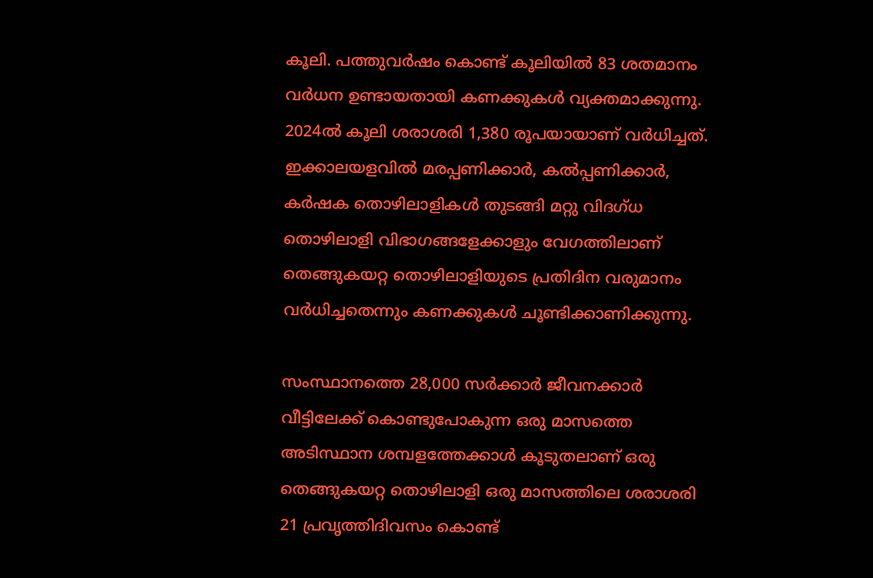കൂലി. പത്തുവര്‍ഷം കൊണ്ട് കൂലിയില്‍ 83 ശതമാനം വര്‍ധന ഉണ്ടായതായി കണക്കുകള്‍ വ്യക്തമാക്കുന്നു. 2024ല്‍ കൂലി ശരാശരി 1,380 രൂപയായാണ് വര്‍ധിച്ചത്. ഇക്കാലയളവില്‍ മരപ്പണിക്കാര്‍, കല്‍പ്പണിക്കാര്‍, കര്‍ഷക തൊഴിലാളികള്‍ തുടങ്ങി മറ്റു വിദഗ്ധ തൊഴിലാളി വിഭാഗങ്ങളേക്കാളും വേഗത്തിലാണ് തെങ്ങുകയറ്റ തൊഴിലാളിയുടെ പ്രതിദിന വരുമാനം വര്‍ധിച്ചതെന്നും കണക്കുകള്‍ ചൂണ്ടിക്കാണിക്കുന്നു.

സംസ്ഥാനത്തെ 28,000 സര്‍ക്കാര്‍ ജീവനക്കാര്‍ വീട്ടിലേക്ക് കൊണ്ടുപോകുന്ന ഒരു മാസത്തെ അടിസ്ഥാന ശമ്പളത്തേക്കാള്‍ കൂടുതലാണ് ഒരു തെങ്ങുകയറ്റ തൊഴിലാളി ഒരു മാസത്തിലെ ശരാശരി 21 പ്രവൃത്തിദിവസം കൊണ്ട്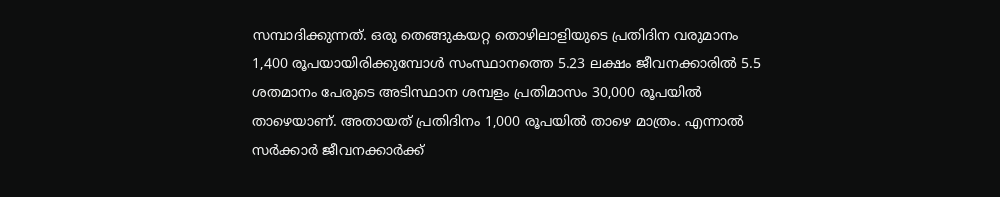സമ്പാദിക്കുന്നത്. ഒരു തെങ്ങുകയറ്റ തൊഴിലാളിയുടെ പ്രതിദിന വരുമാനം 1,400 രൂപയായിരിക്കുമ്പോള്‍ സംസ്ഥാനത്തെ 5.23 ലക്ഷം ജീവനക്കാരില്‍ 5.5 ശതമാനം പേരുടെ അടിസ്ഥാന ശമ്പളം പ്രതിമാസം 30,000 രൂപയില്‍ താഴെയാണ്. അതായത് പ്രതിദിനം 1,000 രൂപയില്‍ താഴെ മാത്രം. എന്നാല്‍ സര്‍ക്കാര്‍ ജീവനക്കാര്‍ക്ക്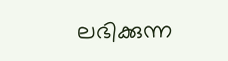ലഭിക്കുന്ന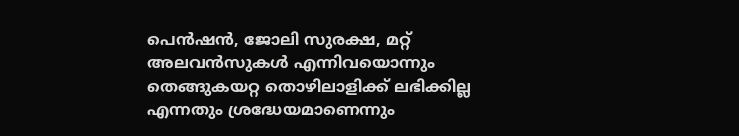പെന്‍ഷന്‍, ജോലി സുരക്ഷ, മറ്റ് അലവന്‍സുകള്‍ എന്നിവയൊന്നും തെങ്ങുകയറ്റ തൊഴിലാളിക്ക് ലഭിക്കില്ല എന്നതും ശ്രദ്ധേയമാണെന്നും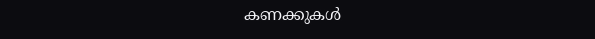കണക്കുകള്‍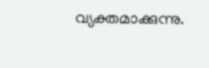വ്യക്തമാക്കുന്നു.